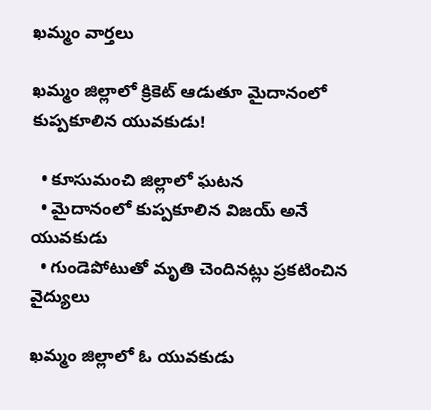ఖమ్మం వార్తలు

ఖమ్మం జిల్లాలో క్రికెట్ ఆడుతూ మైదానంలో కుప్పకూలిన యువకుడు!

  • కూసుమంచి జిల్లాలో ఘటన
  • మైదానంలో కుప్పకూలిన విజయ్ అనే యువకుడు
  • గుండెపోటుతో మృతి చెందినట్లు ప్రకటించిన వైద్యులు

ఖమ్మం జిల్లాలో ఓ యువకుడు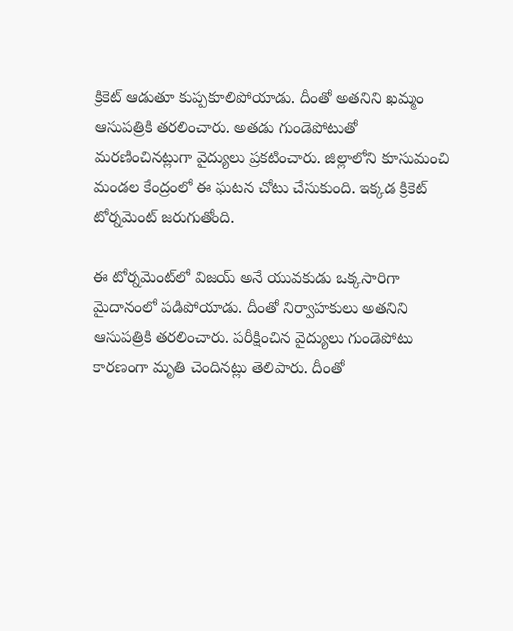క్రికెట్ ఆడుతూ కుప్పకూలిపోయాడు. దీంతో అతనిని ఖమ్మం ఆసుపత్రికి తరలించారు. అతడు గుండెపోటుతో మరణించినట్లుగా వైద్యులు ప్రకటించారు. జిల్లాలోని కూసుమంచి మండల కేంద్రంలో ఈ ఘటన చోటు చేసుకుంది. ఇక్కడ క్రికెట్ టోర్నమెంట్ జరుగుతోంది.

ఈ టోర్నమెంట్‌లో విజయ్ అనే యువకుడు ఒక్కసారిగా మైదానంలో పడిపోయాడు. దీంతో నిర్వాహకులు అతనిని ఆసుపత్రికి తరలించారు. పరీక్షించిన వైద్యులు గుండెపోటు కారణంగా మృతి చెందినట్లు తెలిపారు. దీంతో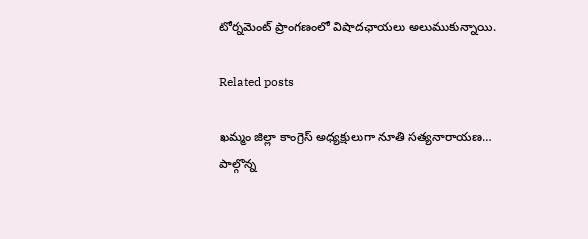టోర్నమెంట్ ప్రాంగణంలో విషాదఛాయలు అలుముకున్నాయి.

Related posts

ఖమ్మం జిల్లా కాంగ్రెస్ అధ్యక్షులుగా నూతి సత్యనారాయణ… పాల్గొన్న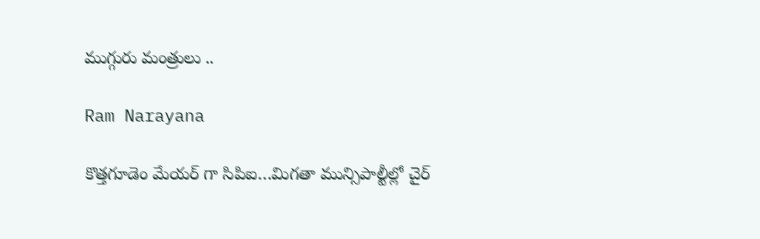ముగ్గురు మంత్రులు ..

Ram Narayana

కొత్తగూడెం మేయర్ గా సిపిఐ…మిగతా మున్సిపాల్టీల్లో చైర్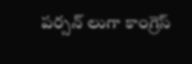పర్సన్ లుగా కాంగ్రెస్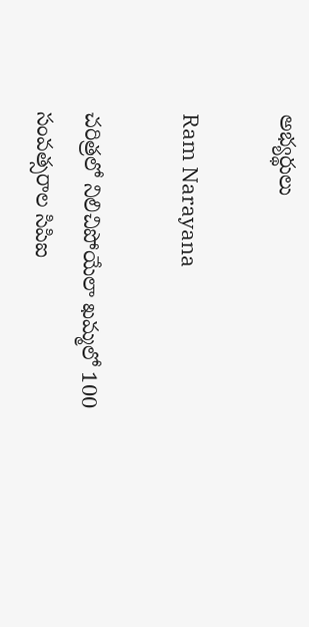అభ్యర్థులు

Ram Narayana

చరిత్రలో నిలిచిపోయేలా ఖమ్మలో 100 సంవత్సరాల సిపిఐ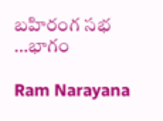బహిరంగ సభ …భాగం

Ram Narayana